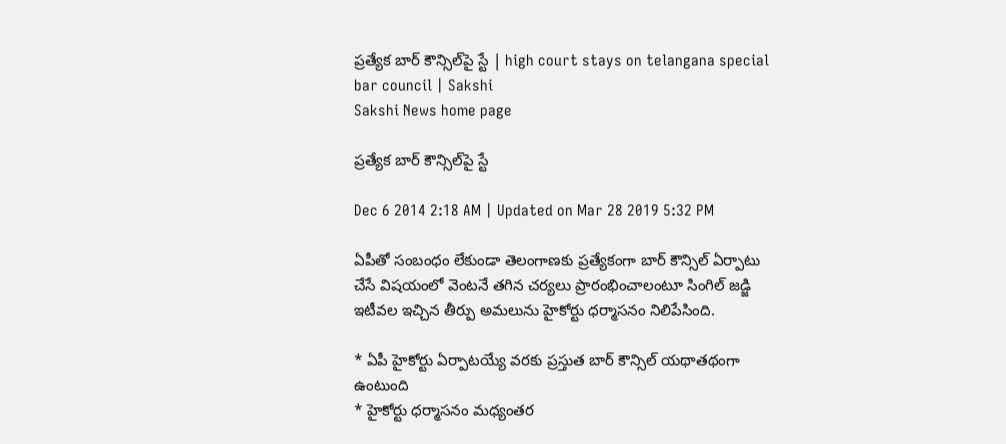ప్రత్యేక బార్ కౌన్సిల్‌పై స్టే | high court stays on telangana special bar council | Sakshi
Sakshi News home page

ప్రత్యేక బార్ కౌన్సిల్‌పై స్టే

Dec 6 2014 2:18 AM | Updated on Mar 28 2019 5:32 PM

ఏపీతో సంబంధం లేకుండా తెలంగాణకు ప్రత్యేకంగా బార్ కౌన్సిల్ ఏర్పాటు చేసే విషయంలో వెంటనే తగిన చర్యలు ప్రారంభించాలంటూ సింగిల్ జడ్జి ఇటీవల ఇచ్చిన తీర్పు అమలును హైకోర్టు ధర్మాసనం నిలిపేసింది.

* ఏపీ హైకోర్టు ఏర్పాటయ్యే వరకు ప్రస్తుత బార్ కౌన్సిల్ యథాతథంగా ఉంటుంది
* హైకోర్టు ధర్మాసనం మధ్యంతర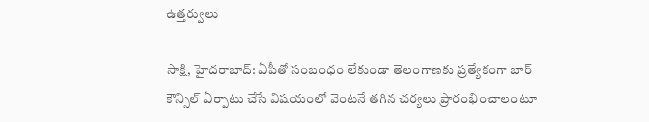ఉత్తర్వులు

సాక్షి, హైదరాబాద్: ఏపీతో సంబంధం లేకుండా తెలంగాణకు ప్రత్యేకంగా బార్ కౌన్సిల్ ఏర్పాటు చేసే విషయంలో వెంటనే తగిన చర్యలు ప్రారంభించాలంటూ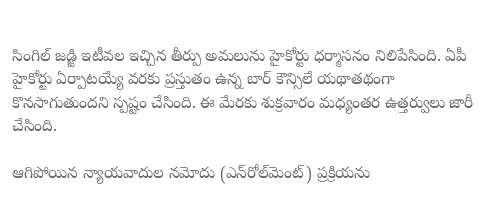సింగిల్ జడ్జి ఇటీవల ఇచ్చిన తీర్పు అమలును హైకోర్టు ధర్మాసనం నిలిపేసింది. ఏపీ హైకోర్టు ఏర్పాటయ్యే వరకు ప్రస్తుతం ఉన్న బార్ కౌన్సిలే యథాతథంగా కొనసాగుతుందని స్పష్టం చేసింది. ఈ మేరకు శుక్రవారం మధ్యంతర ఉత్తర్వులు జారీ చేసింది.

ఆగిపోయిన న్యాయవాదుల నమోదు (ఎన్‌రోల్‌మెంట్) ప్రక్రియను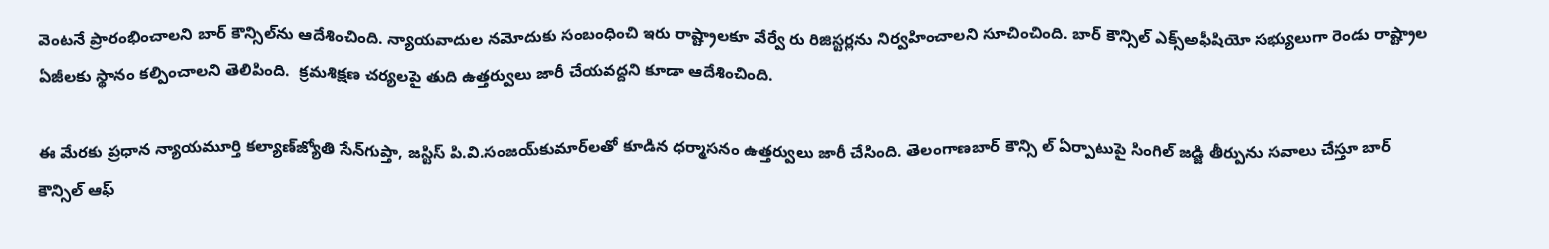వెంటనే ప్రారంభించాలని బార్ కౌన్సిల్‌ను ఆదేశించింది. న్యాయవాదుల నమోదుకు సంబంధించి ఇరు రాష్ట్రాలకూ వేర్వే రు రిజిస్టర్లను నిర్వహించాలని సూచించింది. బార్ కౌన్సిల్ ఎక్స్‌అఫీషియో సభ్యులుగా రెండు రాష్ట్రాల ఏజీలకు స్థానం కల్పించాలని తెలిపింది.  క్రమశిక్షణ చర్యలపై తుది ఉత్తర్వులు జారీ చేయవద్దని కూడా ఆదేశించింది.

ఈ మేరకు ప్రధాన న్యాయమూర్తి కల్యాణ్‌జ్యోతి సేన్‌గుప్తా, జస్టిస్ పి.వి.సంజయ్‌కుమార్‌లతో కూడిన ధర్మాసనం ఉత్తర్వులు జారీ చేసింది. తెలంగాణబార్ కౌన్సి ల్ ఏర్పాటుపై సింగిల్ జడ్జి తీర్పును సవాలు చేస్తూ బార్ కౌన్సిల్ ఆఫ్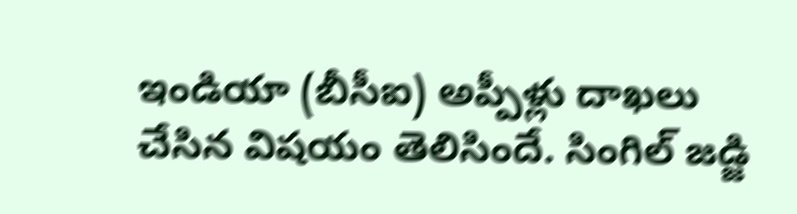ఇండియా (బీసీఐ) అప్పీళ్లు దాఖలు చేసిన విషయం తెలిసిందే. సింగిల్ జడ్జి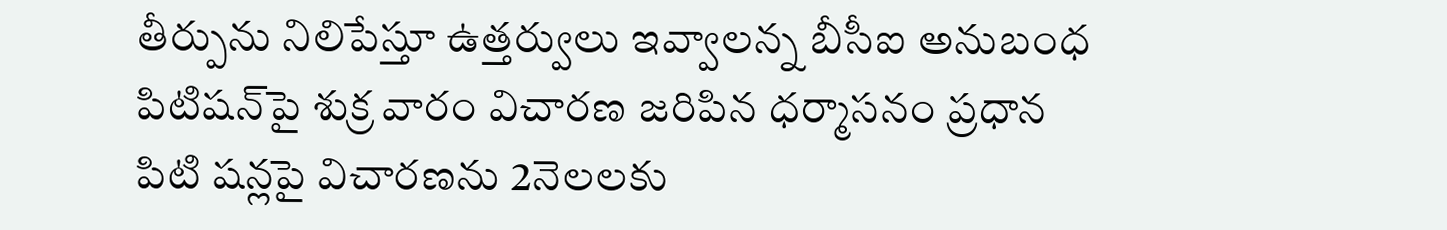తీర్పును నిలిపేస్తూ ఉత్తర్వులు ఇవ్వాలన్న బీసీఐ అనుబంధ పిటిషన్‌పై శుక్ర వారం విచారణ జరిపిన ధర్మాసనం ప్రధాన పిటి షన్లపై విచారణను 2నెలలకు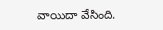వాయిదా వేసింది.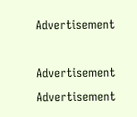Advertisement

Advertisement
Advertisement